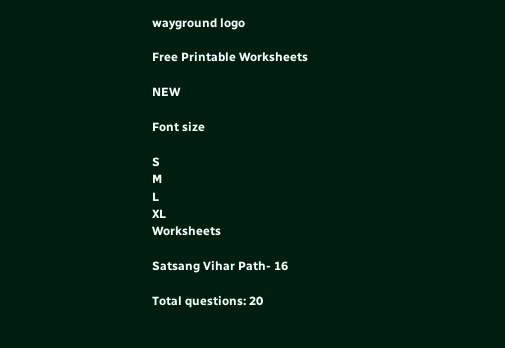wayground logo

Free Printable Worksheets

NEW

Font size

S
M
L
XL
Worksheets

Satsang Vihar Path- 16

Total questions: 20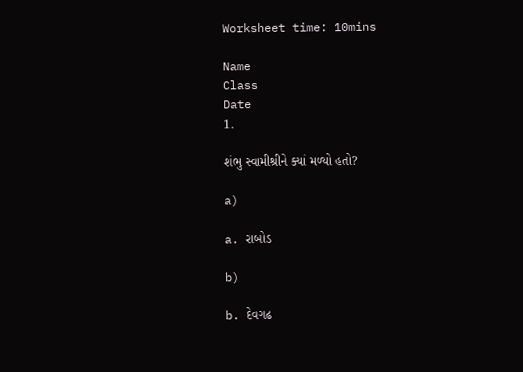Worksheet time: 10mins

Name
Class
Date
1.

શંભુ સ્વામીશ્રીને ક્યાં મળ્યો હતો?

a)

a. રાબોડ

b)

b. દેવગઢ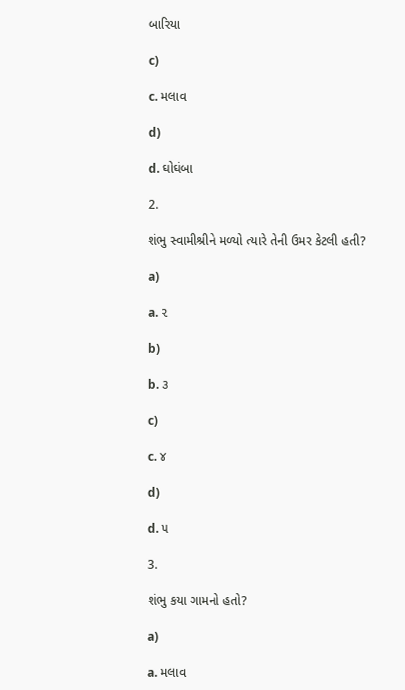બારિયા

c)

c. મલાવ

d)

d. ઘોઘંબા

2.

શંભુ સ્વામીશ્રીને મળ્યો ત્યારે તેની ઉમર કેટલી હતી?

a)

a. ૨

b)

b. ૩

c)

c. ૪

d)

d. ૫

3.

શંભુ કયા ગામનો હતો?

a)

a. મલાવ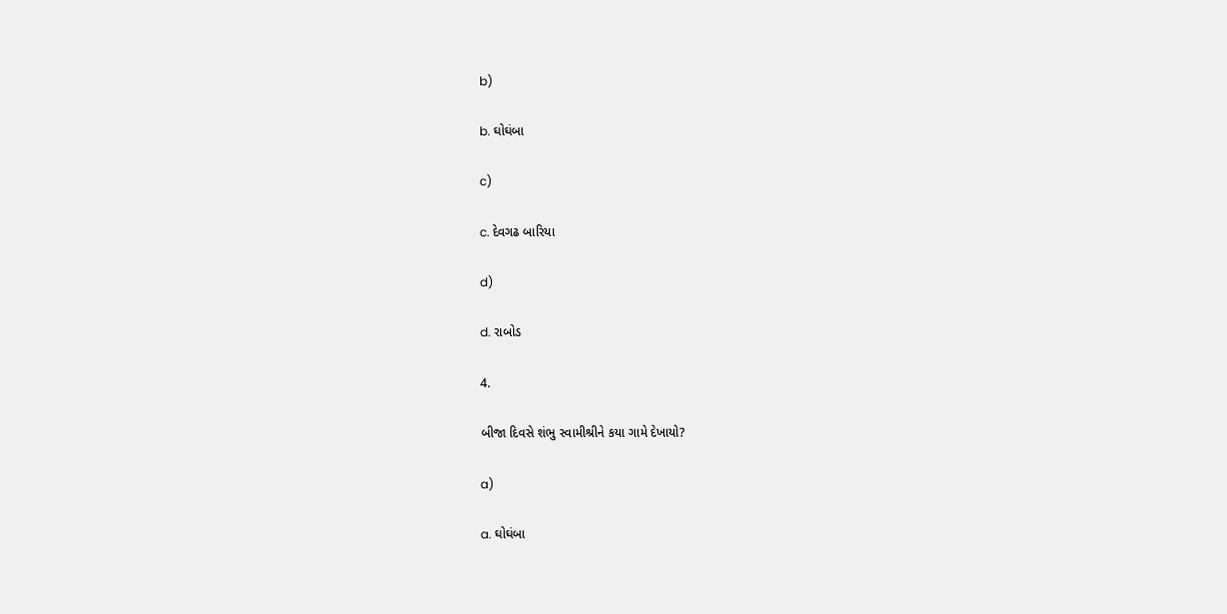b)

b. ઘોઘંબા

c)

c. દેવગઢ બારિયા

d)

d. રાબોડ

4.

બીજા દિવસે શંભુ સ્વામીશ્રીને કયા ગામે દેખાયો?

a)

a. ઘોઘંબા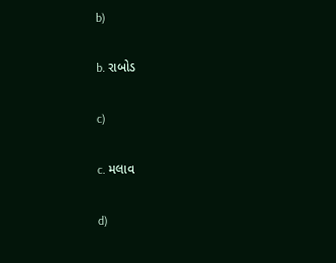b)

b. રાબોડ

c)

c. મલાવ

d)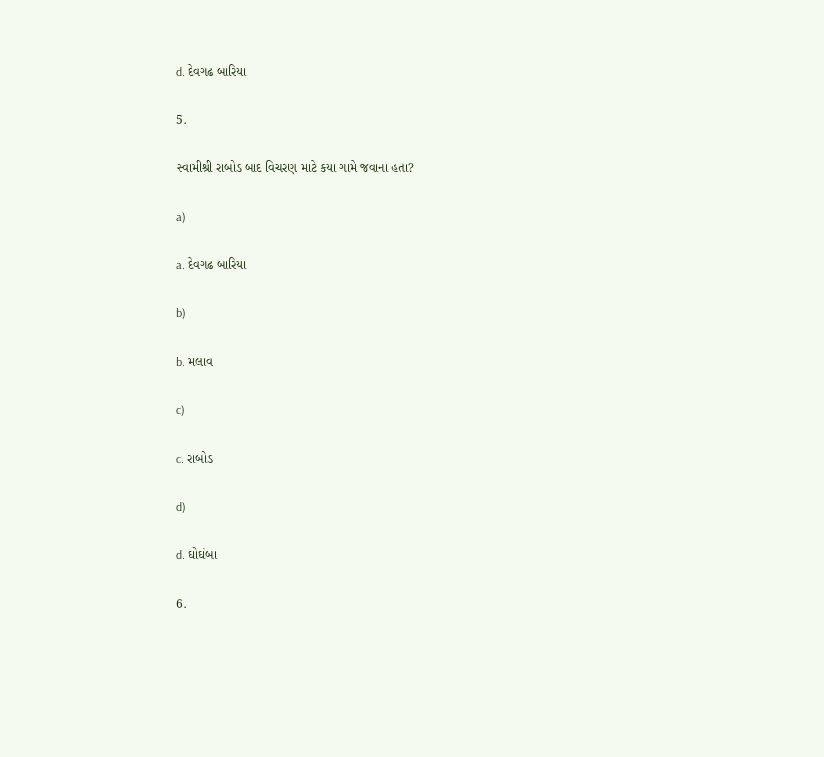d. દેવગઢ બારિયા

5.

સ્વામીશ્રી રાબોડ બાદ વિચરણ માટે કયા ગામે જવાના હતા?

a)

a. દેવગઢ બારિયા

b)

b. મલાવ

c)

c. રાબોડ

d)

d. ઘોઘંબા

6.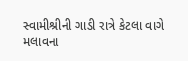સ્વામીશ્રીની ગાડી રાત્રે કેટલા વાગે મલાવના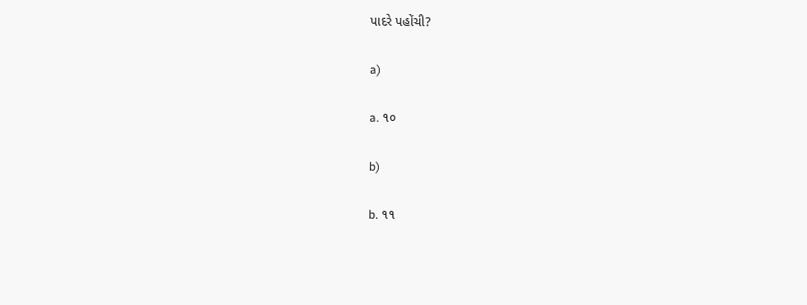પાદરે પહોંચી?

a)

a. ૧૦

b)

b. ૧૧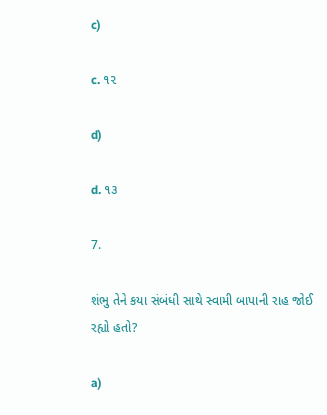c)

c. ૧૨

d)

d. ૧૩

7.

શંભુ તેને કયા સંબંધી સાથે સ્વામી બાપાની રાહ જોઈ રહ્યો હતો?

a)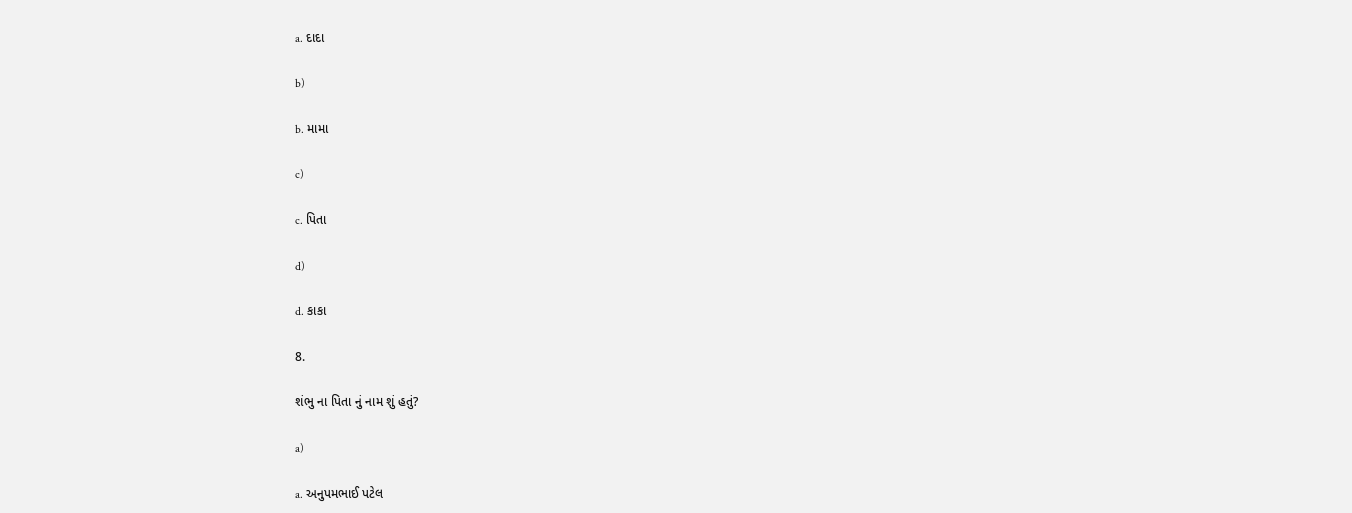a. દાદા

b)

b. મામા

c)

c. પિતા

d)

d. કાકા

8.

શંભુ ના પિતા નું નામ શું હતું?

a)

a. અનુપમભાઈ પટેલ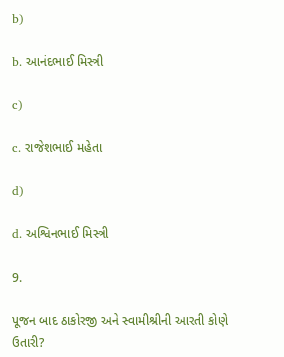b)

b. આનંદભાઈ મિસ્ત્રી

c)

c. રાજેશભાઈ મહેતા

d)

d. અશ્વિનભાઈ મિસ્ત્રી

9.

પૂજન બાદ ઠાકોરજી અને સ્વામીશ્રીની આરતી કોણે ઉતારી?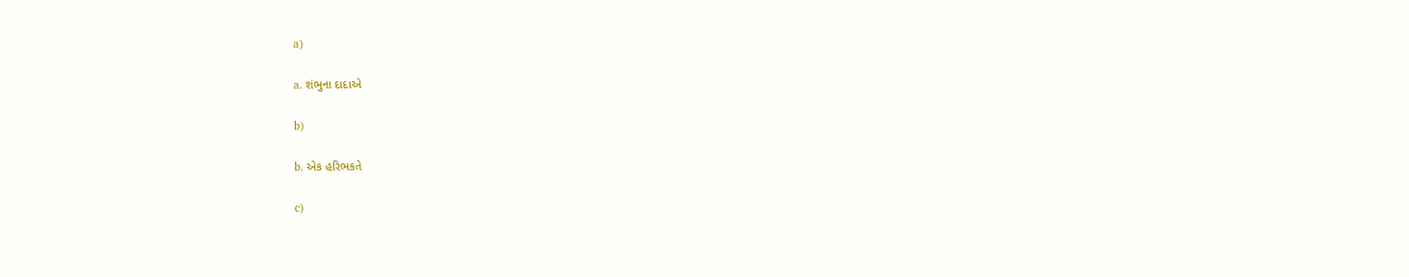a)

a. શંભુના દાદાએ

b)

b. એક હરિભકતે

c)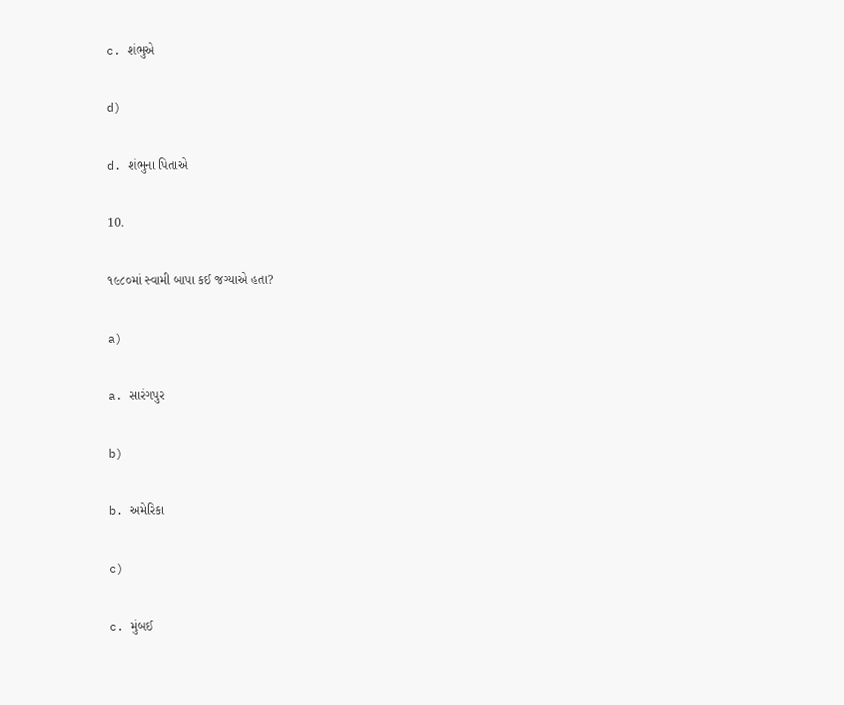c. શંભુએ

d)

d. શંભુના પિતાએ

10.

૧૯૮૦માં સ્વામી બાપા કઈ જગ્યાએ હતા?

a)

a. સારંગપુર

b)

b. અમેરિકા

c)

c. મુંબઈ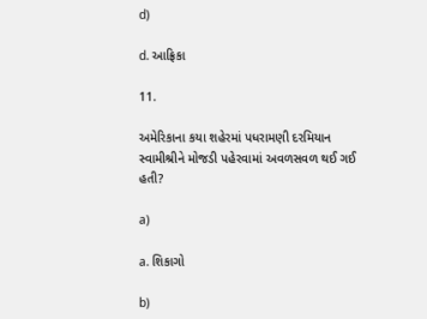d)

d. આફ્રિકા

11.

અમેરિકાના કયા શહેરમાં પધરામણી દરમિયાન સ્વામીશ્રીને મોજડી પહેરવામાં અવળસવળ થઈ ગઈ હતી?

a)

a. શિકાગો

b)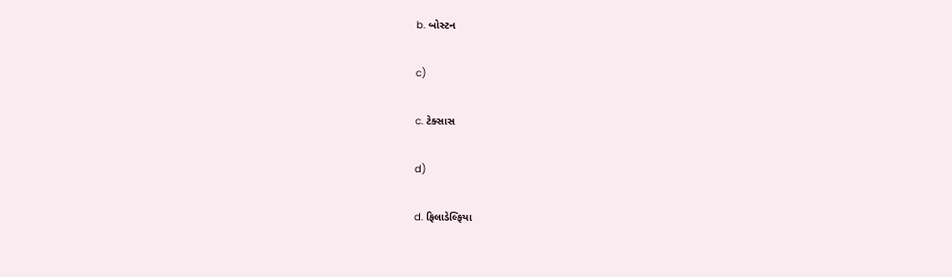b. બોસ્ટન

c)

c. ટેક્સાસ

d)

d. ફિલાડેલ્ફિયા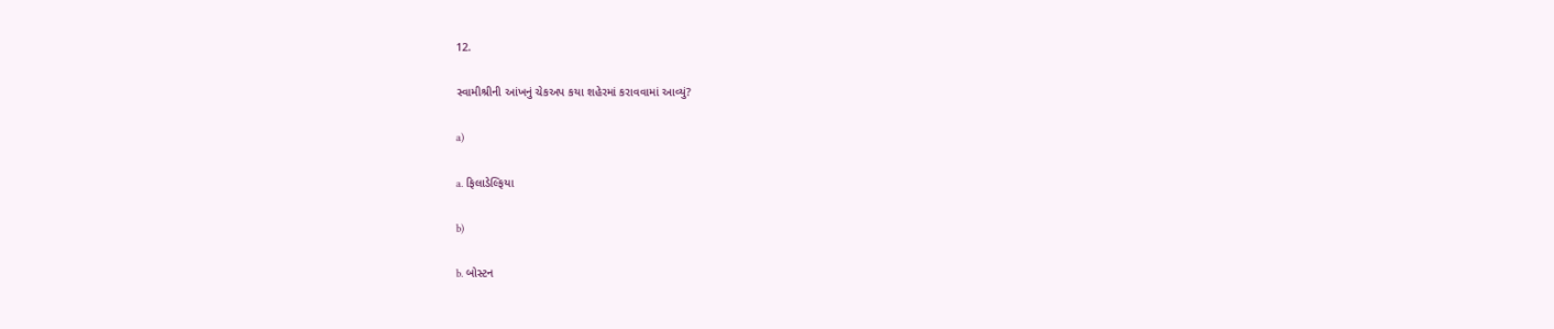12.

સ્વામીશ્રીની આંખનું ચેકઅપ કયા શહેરમાં કરાવવામાં આવ્યું?

a)

a. ફિલાડેલ્ફિયા

b)

b. બોસ્ટન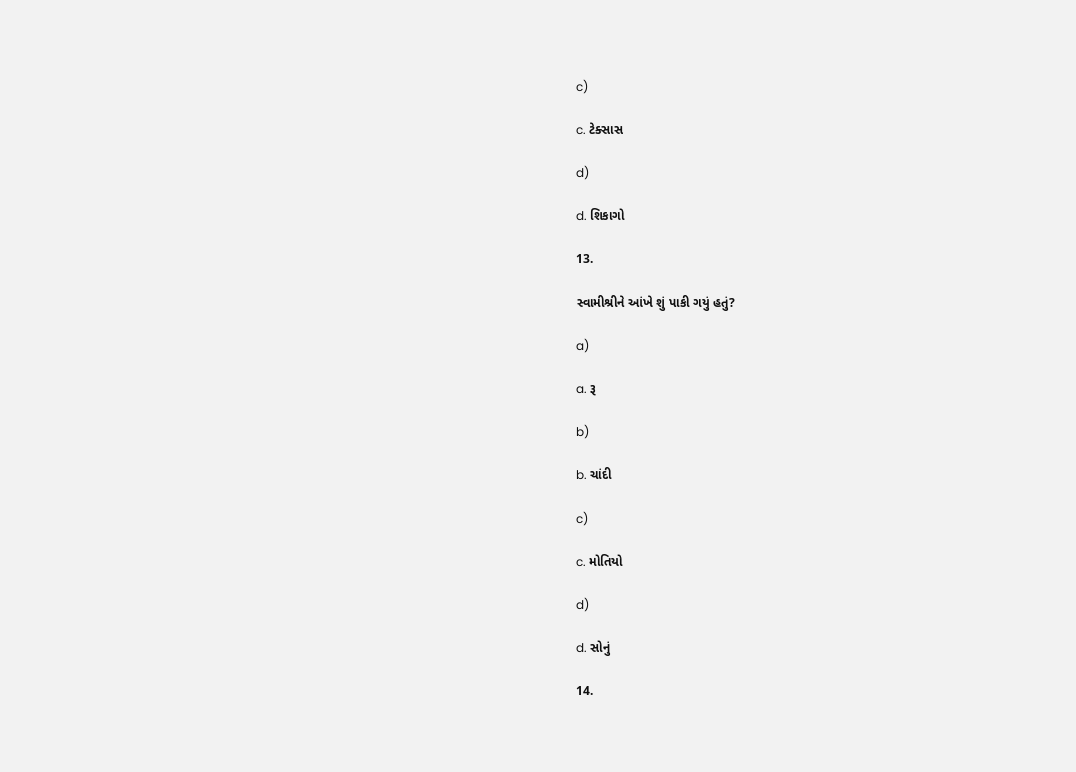c)

c. ટેક્સાસ

d)

d. શિકાગો

13.

સ્વામીશ્રીને આંખે શું પાકી ગયું હતું?

a)

a. રૂ

b)

b. ચાંદી

c)

c. મોતિયો

d)

d. સોનું

14.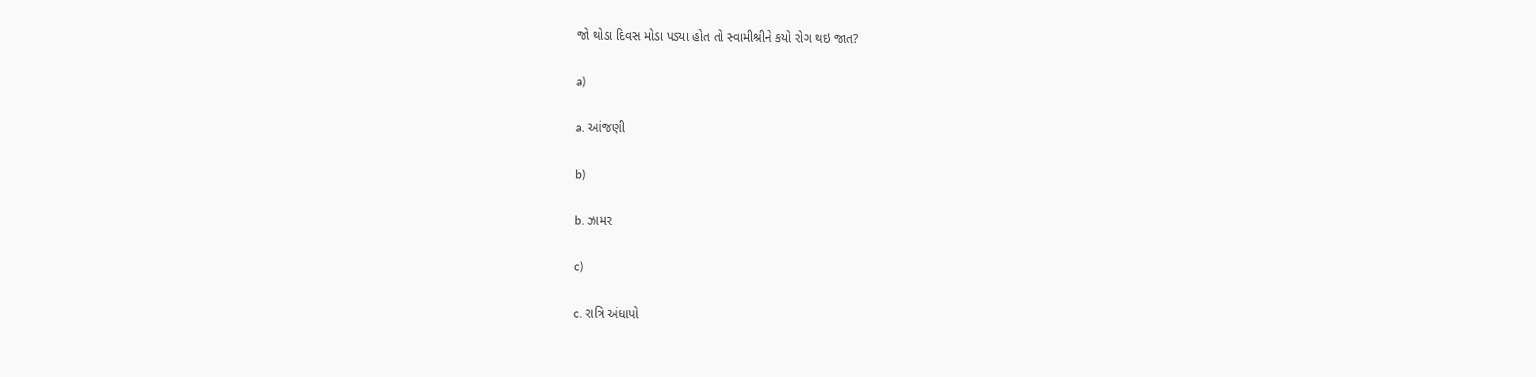જો થોડા દિવસ મોડા પડ્યા હોત તો સ્વામીશ્રીને કયો રોગ થઇ જાત?

a)

a. આંજણી

b)

b. ઝામર

c)

c. રાત્રિ અંધાપો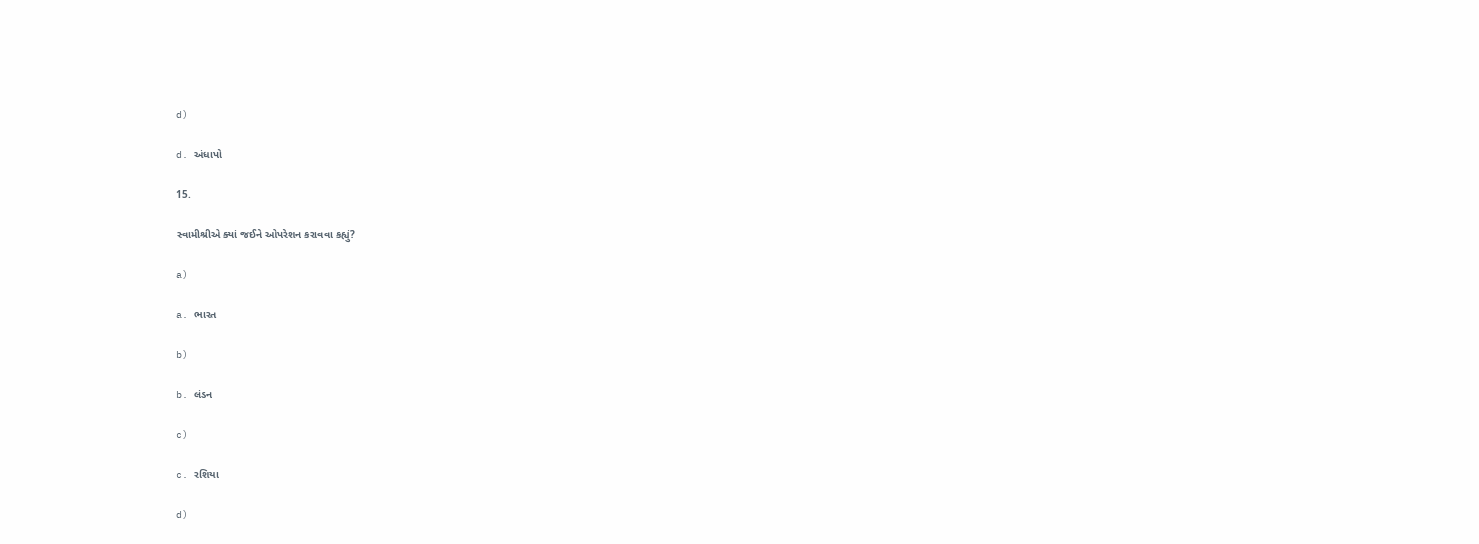d)

d. અંધાપો

15.

સ્વામીશ્રીએ ક્યાં જઈને ઓપરેશન કરાવવા કહ્યું?

a)

a. ભારત

b)

b. લંડન

c)

c. રશિયા

d)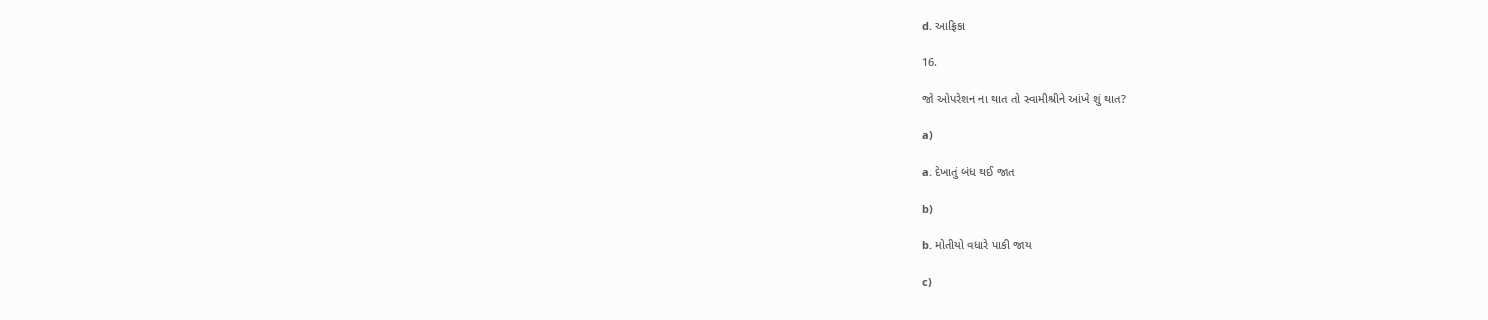d. આફ્રિકા

16.

જો ઓપરેશન ના થાત તો સ્વામીશ્રીને આંખે શું થાત?

a)

a. દેખાતું બંધ થઈ જાત

b)

b. મોતીયો વધારે પાકી જાય

c)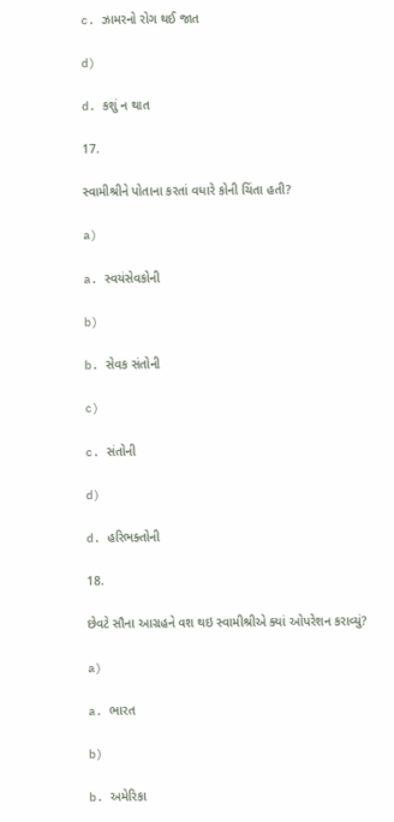c. ઝામરનો રોગ થઈ જાત

d)

d. કશું ન થાત

17.

સ્વામીશ્રીને પોતાના કરતાં વધારે કોની ચિંતા હતી?

a)

a. સ્વયંસેવકોની

b)

b. સેવક સંતોની

c)

c. સંતોની

d)

d. હરિભક્તોની

18.

છેવટે સૌના આગ્રહને વશ થઇ સ્વામીશ્રીએ ક્યાં ઓપરેશન કરાવ્યું?

a)

a. ભારત

b)

b. અમેરિકા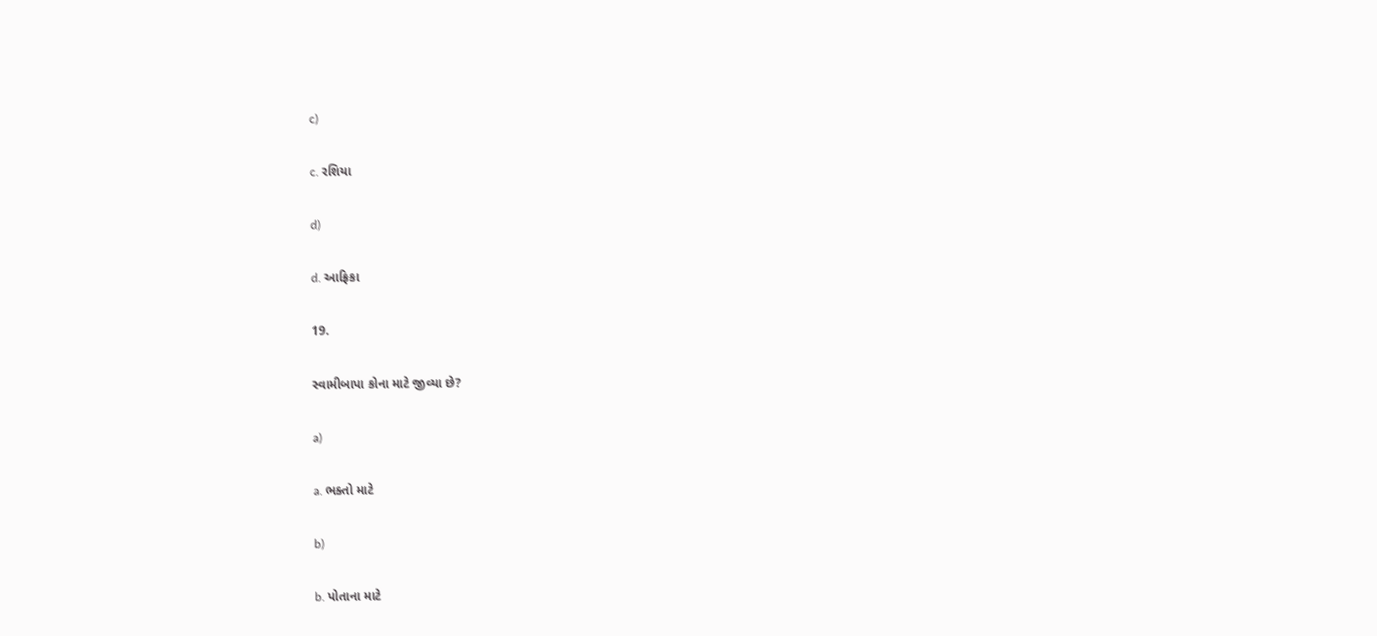c)

c. રશિયા

d)

d. આફ્રિકા

19.

સ્વામીબાપા કોના માટે જીવ્યા છે?

a)

a. ભક્તો માટે

b)

b. પોતાના માટે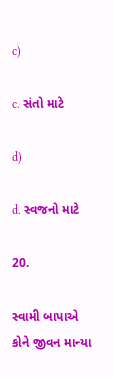c)

c. સંતો માટે

d)

d. સ્વજનો માટે

20.

સ્વામી બાપાએ કોને જીવન માન્યા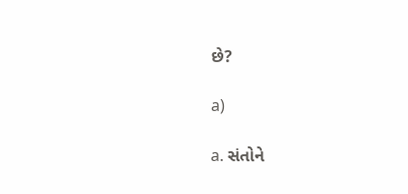છે?

a)

a. સંતોને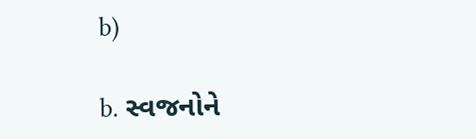b)

b. સ્વજનોને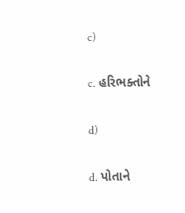c)

c. હરિભક્તોને

d)

d. પોતાને